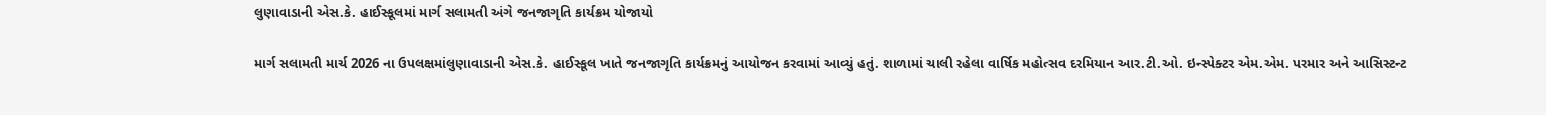લુણાવાડાની એસ.કે. હાઈસ્કૂલમાં માર્ગ સલામતી અંગે જનજાગૃતિ કાર્યક્રમ યોજાયો

માર્ગ સલામતી માર્ચ 2026 ના ઉપલક્ષમાંલુણાવાડાની એસ.કે. હાઈસ્કૂલ ખાતે જનજાગૃતિ કાર્યક્રમનું આયોજન કરવામાં આવ્યું હતું. શાળામાં ચાલી રહેલા વાર્ષિક મહોત્સવ દરમિયાન આર.ટી.ઓ. ઇન્સ્પેક્ટર એમ.એમ. પરમાર અને આસિસ્ટન્ટ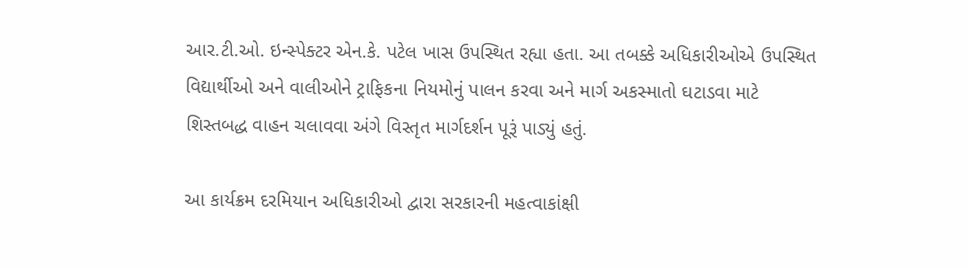આર.ટી.ઓ. ઇન્સ્પેક્ટર એન.કે. પટેલ ખાસ ઉપસ્થિત રહ્યા હતા. આ તબક્કે અધિકારીઓએ ઉપસ્થિત વિદ્યાર્થીઓ અને વાલીઓને ટ્રાફિકના નિયમોનું પાલન કરવા અને માર્ગ અકસ્માતો ઘટાડવા માટે શિસ્તબદ્ધ વાહન ચલાવવા અંગે વિસ્તૃત માર્ગદર્શન પૂરૂં પાડ્યું હતું.

આ કાર્યક્રમ દરમિયાન અધિકારીઓ દ્વારા સરકારની મહત્વાકાંક્ષી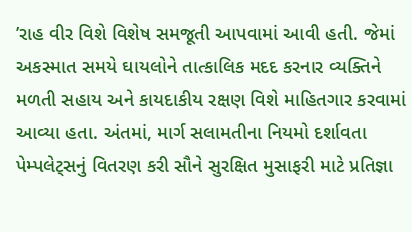’રાહ વીર વિશે વિશેષ સમજૂતી આપવામાં આવી હતી. જેમાં અકસ્માત સમયે ઘાયલોને તાત્કાલિક મદદ કરનાર વ્યક્તિને મળતી સહાય અને કાયદાકીય રક્ષણ વિશે માહિતગાર કરવામાં આવ્યા હતા. અંતમાં, માર્ગ સલામતીના નિયમો દર્શાવતા પેમ્પલેટ્સનું વિતરણ કરી સૌને સુરક્ષિત મુસાફરી માટે પ્રતિજ્ઞા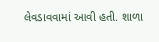લેવડાવવામાં આવી હતી. શાળા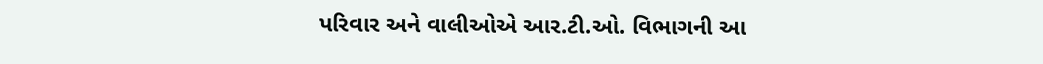પરિવાર અને વાલીઓએ આર.ટી.ઓ. વિભાગની આ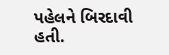પહેલને બિરદાવી હતી.